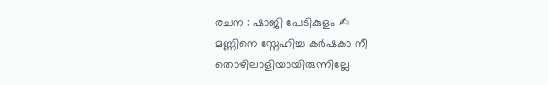രചന : ഷാജി പേടികുളം ✍
മണ്ണിനെ സ്നേഹിച്ച കർഷകാ നീ
തൊഴിലാളിയായിരുന്നില്ലേ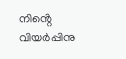നിൻ്റെ വിയർപ്പിനു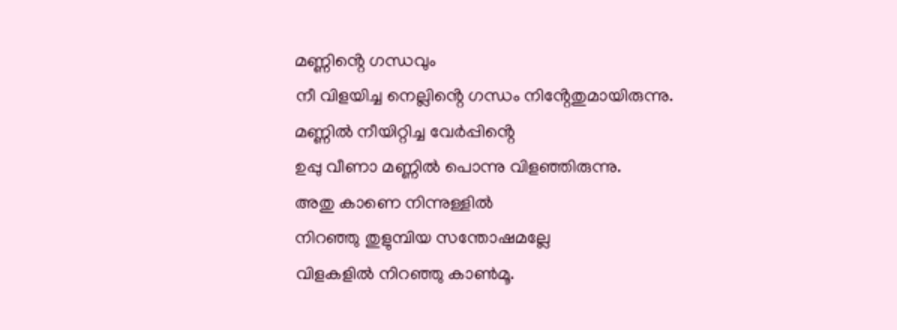മണ്ണിൻ്റെ ഗന്ധവും
നീ വിളയിച്ച നെല്ലിൻ്റെ ഗന്ധം നിൻ്റേതുമായിരുന്നു.
മണ്ണിൽ നീയിറ്റിച്ച വേർപ്പിൻ്റെ
ഉപ്പു വീണാ മണ്ണിൽ പൊന്നു വിളഞ്ഞിരുന്നു.
അതു കാണെ നിന്നുള്ളിൽ
നിറഞ്ഞു തുളുമ്പിയ സന്തോഷമല്ലേ
വിളകളിൽ നിറഞ്ഞു കാൺമൂ.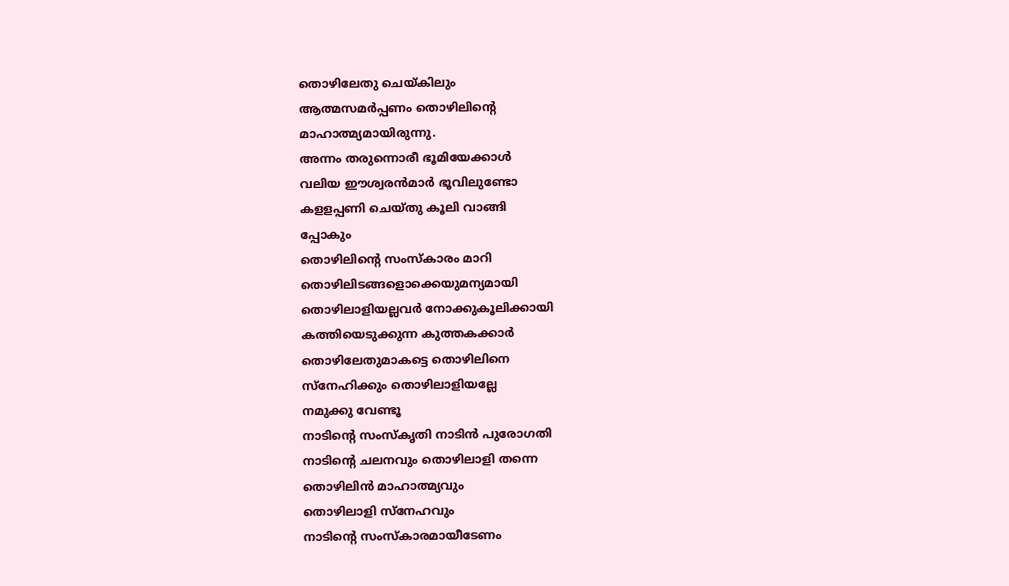തൊഴിലേതു ചെയ്കിലും
ആത്മസമർപ്പണം തൊഴിലിൻ്റെ
മാഹാത്മ്യമായിരുന്നു.
അന്നം തരുന്നൊരീ ഭൂമിയേക്കാൾ
വലിയ ഈശ്വരൻമാർ ഭൂവിലുണ്ടോ
കളളപ്പണി ചെയ്തു കൂലി വാങ്ങി
പ്പോകും
തൊഴിലിൻ്റെ സംസ്കാരം മാറി
തൊഴിലിടങ്ങളൊക്കെയുമന്യമായി
തൊഴിലാളിയല്ലവർ നോക്കുകൂലിക്കായി
കത്തിയെടുക്കുന്ന കുത്തകക്കാർ
തൊഴിലേതുമാകട്ടെ തൊഴിലിനെ
സ്നേഹിക്കും തൊഴിലാളിയല്ലേ
നമുക്കു വേണ്ടൂ
നാടിൻ്റെ സംസ്കൃതി നാടിൻ പുരോഗതി
നാടിൻ്റെ ചലനവും തൊഴിലാളി തന്നെ
തൊഴിലിൻ മാഹാത്മ്യവും
തൊഴിലാളി സ്നേഹവും
നാടിൻ്റെ സംസ്കാരമായീടേണം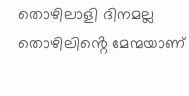തൊഴിലാളി ദിനമല്ല
തൊഴിലിൻ്റെ മേന്മയാണ്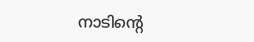നാടിൻ്റെ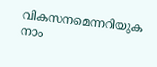വികസനമെന്നറിയുക നാം